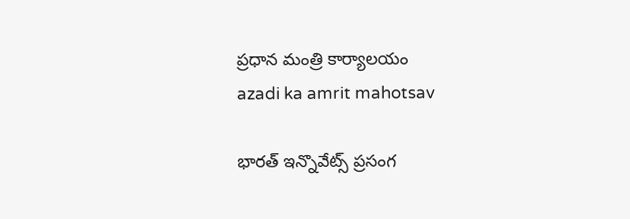ప్రధాన మంత్రి కార్యాలయం
azadi ka amrit mahotsav

భారత్ ఇన్నొవేట్స్ ప్రసంగ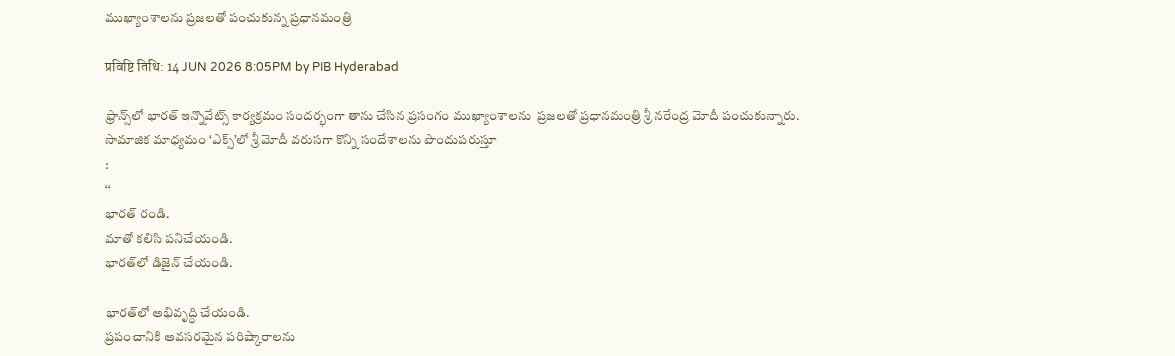ముఖ్యాంశాలను ప్రజలతో పంచుకున్న ప్రధానమంత్రి

प्रविष्टि तिथि: 14 JUN 2026 8:05PM by PIB Hyderabad

ఫ్రాన్స్‌లో భారత్ ఇన్నొవేట్స్ కార్యక్రమం సందర్భంగా తాను చేసిన ప్రసంగం ముఖ్యాంశాలను  ప్రజలతో ప్రధానమంత్రి శ్రీ నరేంద్ర మోదీ పంచుకున్నారు.
సామాజిక మాధ్యమం ‘ఎక్స్’లో శ్రీ మోదీ వరుసగా కొన్ని సందేశాలను పొందుపరుస్తూ
:
‘‘
భారత్‌ రండి.
మాతో కలిసి పనిచేయండి.
భారత్‌లో డిజైన్ చేయండి.

భారత్‌లో అభివృద్ధి చేయండి.
ప్రపంచానికి అవసరమైన పరిష్కారాలను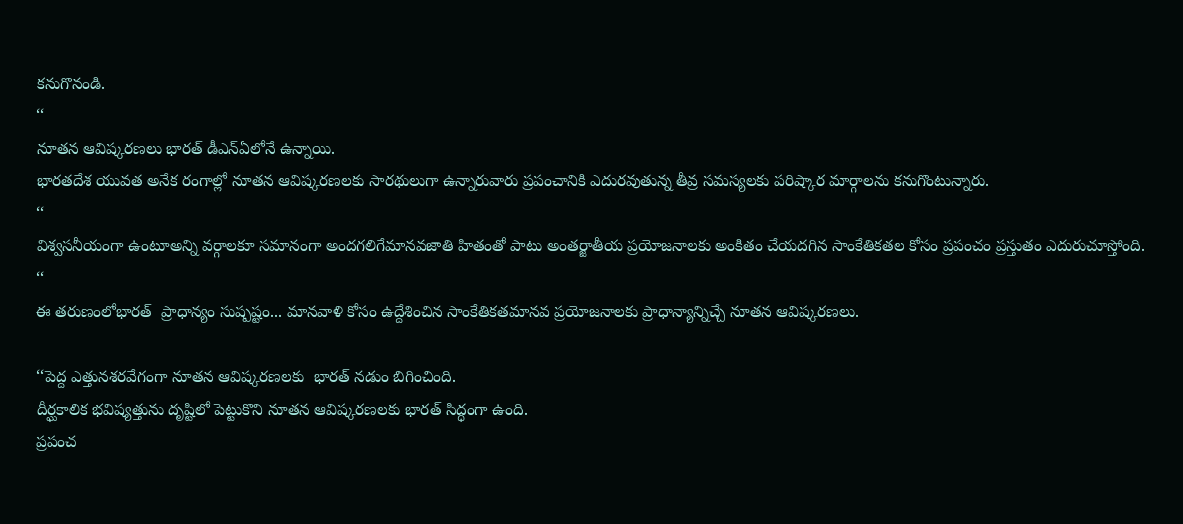కనుగొనండి.
‘‘
నూతన ఆవిష్కరణలు భారత్ డీఎన్ఏ‌లోనే ఉన్నాయి.
భారతదేశ యువత అనేక రంగాల్లో నూతన ఆవిష్కరణలకు సారథులుగా ఉన్నారువారు ప్రపంచానికి ఎదురవుతున్న తీవ్ర సమస్యలకు పరిష్కార మార్గాలను కనుగొంటున్నారు.
‘‘
విశ్వసనీయంగా ఉంటూఅన్ని వర్గాలకూ సమానంగా అందగలిగేమానవజాతి హితంతో పాటు అంతర్జాతీయ ప్రయోజనాలకు అంకితం చేయదగిన సాంకేతికతల కోసం ప్రపంచం ప్రస్తుతం ఎదురుచూస్తోంది.
‘‘
ఈ తరుణంలోభారత్  ప్రాధాన్యం సుష్పష్టం... మానవాళి కోసం ఉద్దేశించిన సాంకేతికతమానవ ప్రయోజనాలకు ప్రాధాన్యాన్నిచ్చే నూతన ఆవిష్కరణలు.

‘‘పెద్ద ఎత్తునశరవేగంగా నూతన ఆవిష్కరణలకు  భారత్ నడుం బిగించింది.
దీర్ఘకాలిక భవిష్యత్తును దృష్టిలో పెట్టుకొని నూతన ఆవిష్కరణలకు భారత్ సిద్ధంగా ఉంది.
ప్రపంచ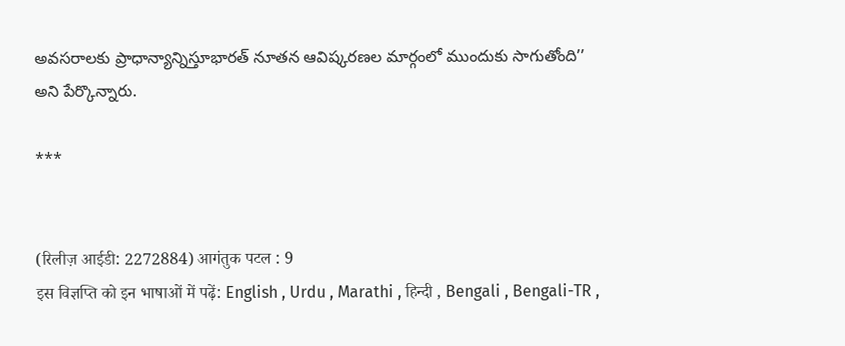అవసరాలకు ప్రాధాన్యాన్నిస్తూభారత్ నూతన ఆవిష్కరణల మార్గంలో ముందుకు సాగుతోంది’’
అని పేర్కొన్నారు.

***


(रिलीज़ आईडी: 2272884) आगंतुक पटल : 9
इस विज्ञप्ति को इन भाषाओं में पढ़ें: English , Urdu , Marathi , हिन्दी , Bengali , Bengali-TR ,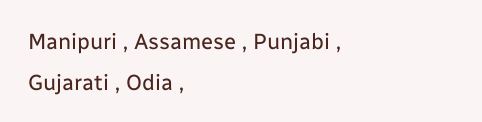Manipuri , Assamese , Punjabi , Gujarati , Odia ,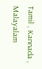Tamil , Kannada , Malayalam